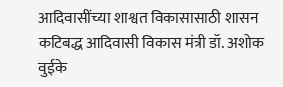आदिवासींच्या शाश्वत विकासासाठी शासन कटिबद्ध आदिवासी विकास मंत्री डॉ. अशोक वुईके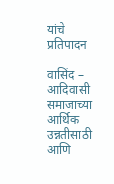यांचे प्रतिपादन

वासिंद – आदिवासी समाजाच्या आर्थिक उन्नतीसाठी आणि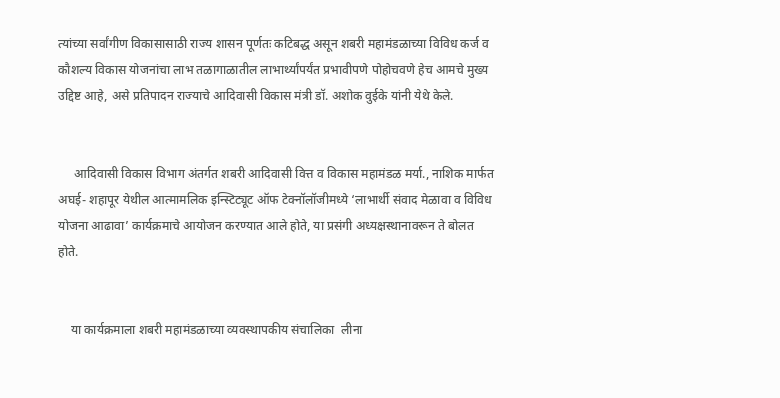त्यांच्या सर्वांगीण विकासासाठी राज्य शासन पूर्णतः कटिबद्ध असून शबरी महामंडळाच्या विविध कर्ज व कौशल्य विकास योजनांचा लाभ तळागाळातील लाभार्थ्यांपर्यंत प्रभावीपणे पोहोचवणे हेच आमचे मुख्य उद्दिष्ट आहे, असे प्रतिपादन राज्याचे आदिवासी विकास मंत्री डॉ. अशोक वुईके यांनी येथे केले.


     आदिवासी विकास विभाग अंतर्गत शबरी आदिवासी वित्त व विकास महामंडळ मर्या., नाशिक मार्फत अघई- शहापूर येथील आत्मामलिक इन्स्टिट्यूट ऑफ टेक्नॉलॉजीमध्ये ‘लाभार्थी संवाद मेळावा व विविध योजना आढावा’ कार्यक्रमाचे आयोजन करण्यात आले होते, या प्रसंगी अध्यक्षस्थानावरून ते बोलत होते.


    या कार्यक्रमाला शबरी महामंडळाच्या व्यवस्थापकीय संचालिका  लीना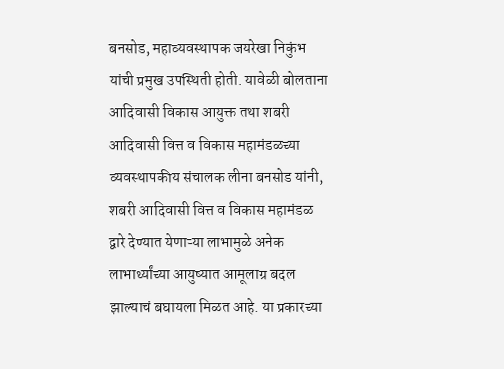बनसोड, महाव्यवस्थापक जयरेखा निकुंभ यांची प्रमुख उपस्थिती होती. यावेळी बोलताना आदिवासी विकास आयुक्त तथा शबरी आदिवासी वित्त व विकास महामंडळच्या व्यवस्थापकीय संचालक लीना बनसोड यांनी, शबरी आदिवासी वित्त व विकास महामंडळ द्वारे देण्यात येणाऱ्या लाभामुळे अनेक लाभार्थ्यांच्या आयुष्यात आमूलाग्र बदल झाल्याचं बघायला मिळत आहे. या प्रकारच्या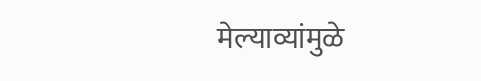मेल्याव्यांमुळे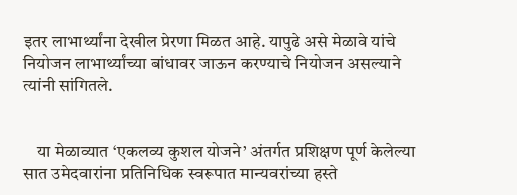इतर लाभार्थ्यांना देखील प्रेरणा मिळत आहे. यापुढे असे मेळावे यांचे नियोजन लाभार्थ्यांच्या बांधावर जाऊन करण्याचे नियोजन असल्याने त्यांनी सांगितले.


    या मेळाव्यात ‘एकलव्य कुशल योजने’ अंतर्गत प्रशिक्षण पूर्ण केलेल्या सात उमेदवारांना प्रतिनिधिक स्वरूपात मान्यवरांच्या हस्ते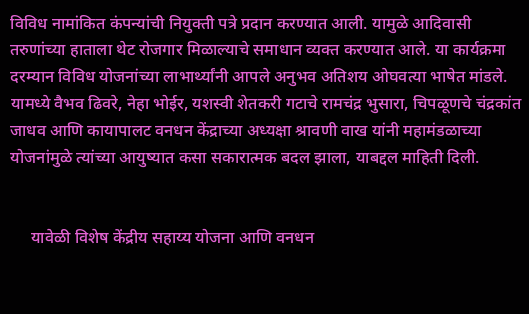विविध नामांकित कंपन्यांची नियुक्ती पत्रे प्रदान करण्यात आली. यामुळे आदिवासी तरुणांच्या हाताला थेट रोजगार मिळाल्याचे समाधान व्यक्त करण्यात आले. या कार्यक्रमा दरम्यान विविध योजनांच्या लाभार्थ्यांनी आपले अनुभव अतिशय ओघवत्या भाषेत मांडले. यामध्ये वैभव ढिवरे, नेहा भोईर, यशस्वी शेतकरी गटाचे रामचंद्र भुसारा, चिपळूणचे चंद्रकांत जाधव आणि कायापालट वनधन केंद्राच्या अध्यक्षा श्रावणी वाख यांनी महामंडळाच्या योजनांमुळे त्यांच्या आयुष्यात कसा सकारात्मक बदल झाला, याबद्दल माहिती दिली.


     यावेळी विशेष केंद्रीय सहाय्य योजना आणि वनधन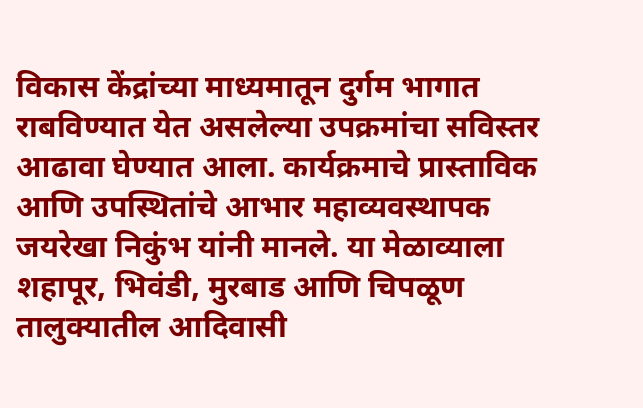विकास केंद्रांच्या माध्यमातून दुर्गम भागात राबविण्यात येत असलेल्या उपक्रमांचा सविस्तर आढावा घेण्यात आला. कार्यक्रमाचे प्रास्ताविक आणि उपस्थितांचे आभार महाव्यवस्थापक जयरेखा निकुंभ यांनी मानले. या मेळाव्याला शहापूर, भिवंडी, मुरबाड आणि चिपळूण तालुक्यातील आदिवासी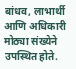बांधव, लाभार्थी आणि अधिकारी मोठ्या संख्येने उपस्थित होते.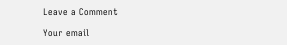Leave a Comment

Your email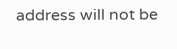address will not be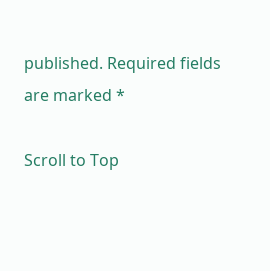published. Required fields are marked *

Scroll to Top